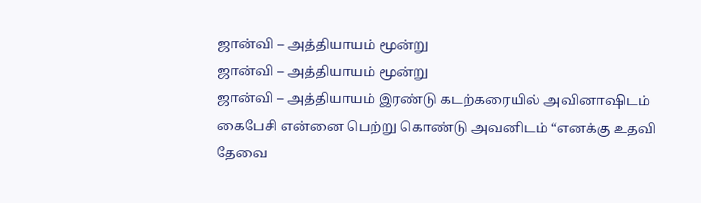ஜான்வி – அத்தியாயம் மூன்று
ஜான்வி – அத்தியாயம் மூன்று
ஜான்வி – அத்தியாயம் இரண்டு கடற்கரையில் அவினாஷிடம் கைபேசி என்னை பெற்று கொண்டு அவனிடம் “எனக்கு உதவி தேவை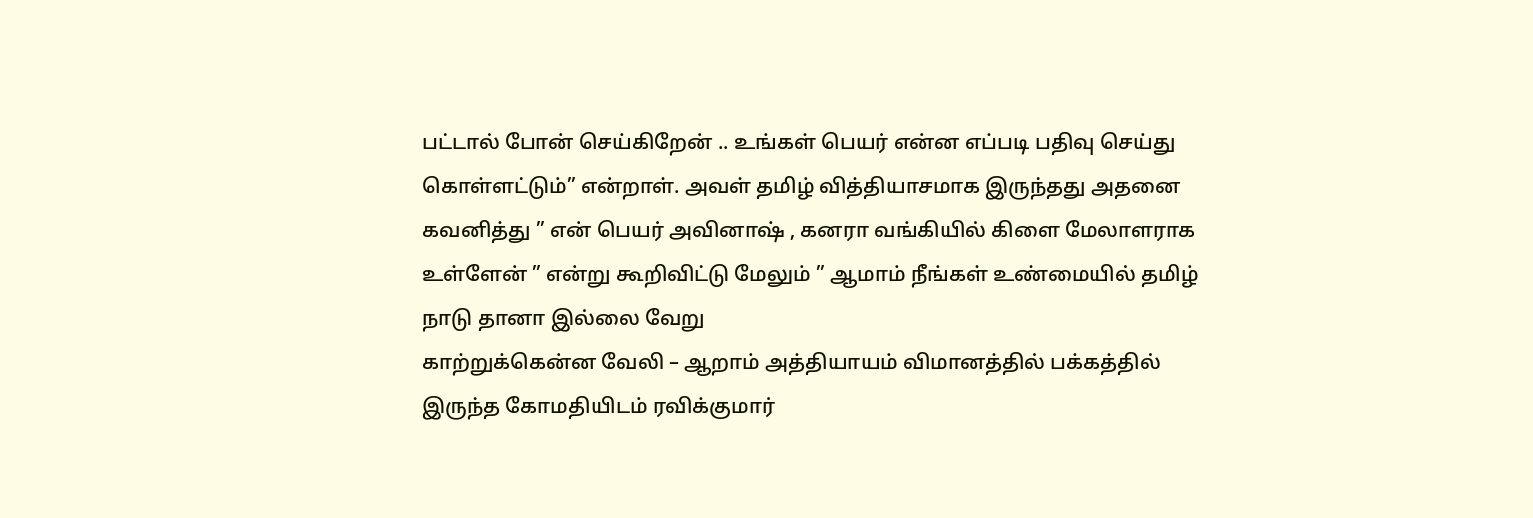பட்டால் போன் செய்கிறேன் .. உங்கள் பெயர் என்ன எப்படி பதிவு செய்து கொள்ளட்டும்” என்றாள். அவள் தமிழ் வித்தியாசமாக இருந்தது அதனை கவனித்து ” என் பெயர் அவினாஷ் , கனரா வங்கியில் கிளை மேலாளராக உள்ளேன் ” என்று கூறிவிட்டு மேலும் ” ஆமாம் நீங்கள் உண்மையில் தமிழ் நாடு தானா இல்லை வேறு
காற்றுக்கென்ன வேலி – ஆறாம் அத்தியாயம் விமானத்தில் பக்கத்தில் இருந்த கோமதியிடம் ரவிக்குமார்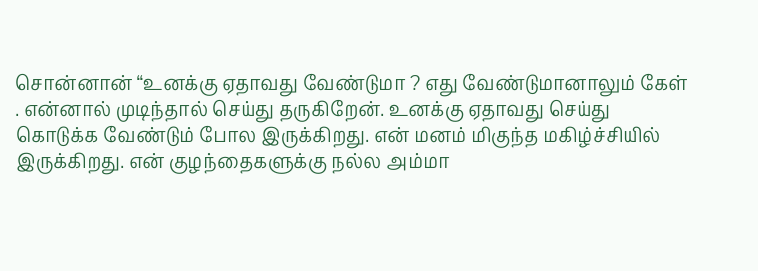சொன்னான் “உனக்கு ஏதாவது வேண்டுமா ? எது வேண்டுமானாலும் கேள் . என்னால் முடிந்தால் செய்து தருகிறேன். உனக்கு ஏதாவது செய்து கொடுக்க வேண்டும் போல இருக்கிறது. என் மனம் மிகுந்த மகிழ்ச்சியில் இருக்கிறது. என் குழந்தைகளுக்கு நல்ல அம்மா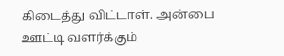கிடைத்து விட்டாள். அன்பை ஊட்டி வளர்க்கும்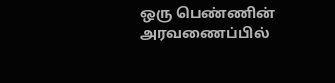ஒரு பெண்ணின் அரவணைப்பில்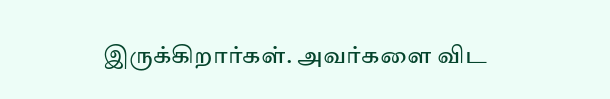இருக்கிறார்கள். அவர்களை விட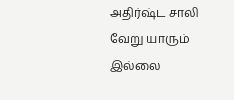அதிர்ஷ்ட சாலி வேறு யாரும் இல்லை